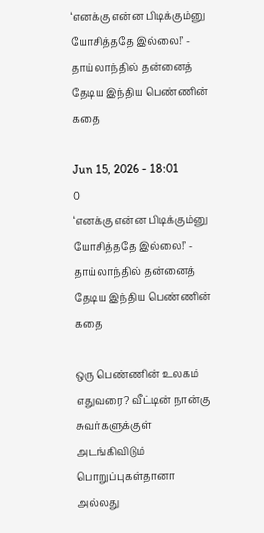‘எனக்கு என்ன பிடிக்கும்னு யோசித்ததே இல்லை!’ - தாய்லாந்தில் தன்னைத் தேடிய இந்திய பெண்ணின் கதை

Jun 15, 2026 - 18:01
0
‘எனக்கு என்ன பிடிக்கும்னு யோசித்ததே இல்லை!’ - தாய்லாந்தில் தன்னைத் தேடிய இந்திய பெண்ணின் கதை

ஒரு பெண்ணின் உலகம் எதுவரை? வீட்டின் நான்கு சுவர்களுக்குள் அடங்கிவிடும் பொறுப்புகள்தானா அல்லது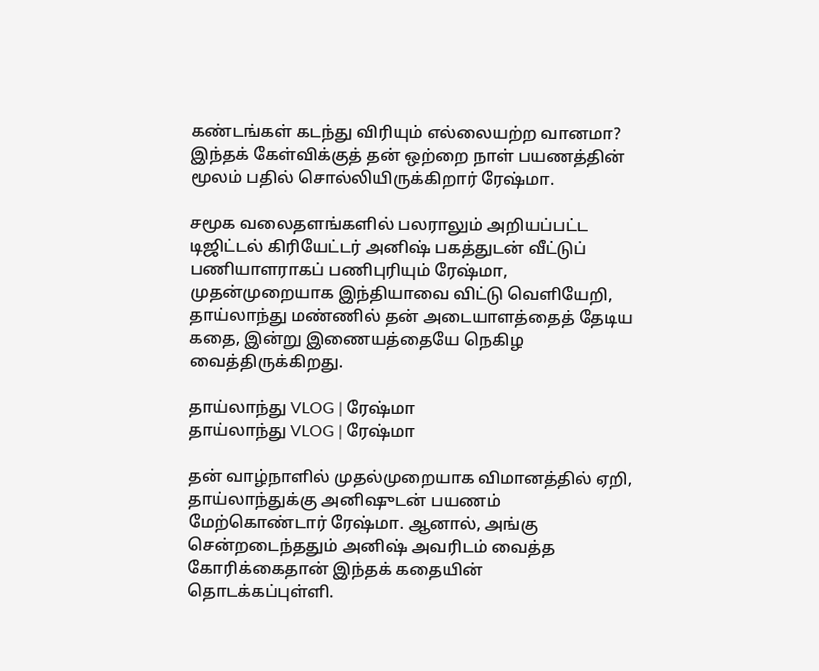கண்டங்கள் கடந்து விரியும் எல்லையற்ற வானமா? இந்தக் கேள்விக்குத் தன் ஒற்றை நாள் பயணத்தின் மூலம் பதில் சொல்லியிருக்கிறார் ரேஷ்மா.

சமூக வலைதளங்களில் பலராலும் அறியப்பட்ட டிஜிட்டல் கிரியேட்டர் அனிஷ் பகத்துடன் வீட்டுப் பணியாளராகப் பணிபுரியும் ரேஷ்மா, முதன்முறையாக இந்தியாவை விட்டு வெளியேறி, தாய்லாந்து மண்ணில் தன் அடையாளத்தைத் தேடிய கதை, இன்று இணையத்தையே நெகிழ வைத்திருக்கிறது.

தாய்லாந்து VLOG | ரேஷ்மா
தாய்லாந்து VLOG | ரேஷ்மா

தன் வாழ்நாளில் முதல்முறையாக விமானத்தில் ஏறி, தாய்லாந்துக்கு அனிஷுடன் பயணம் மேற்கொண்டார் ரேஷ்மா. ஆனால், அங்கு சென்றடைந்ததும் அனிஷ் அவரிடம் வைத்த கோரிக்கைதான் இந்தக் கதையின் தொடக்கப்புள்ளி.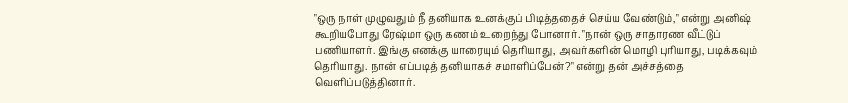"ஒரு நாள் முழுவதும் நீ தனியாக உனக்குப் பிடித்ததைச் செய்ய வேண்டும்," என்று அனிஷ் கூறியபோது ரேஷ்மா ஒரு கணம் உறைந்து போனார். "நான் ஒரு சாதாரண வீட்டுப் பணியாளர். இங்கு எனக்கு யாரையும் தெரியாது, அவர்களின் மொழி புரியாது, படிக்கவும் தெரியாது. நான் எப்படித் தனியாகச் சமாளிப்பேன்?" என்று தன் அச்சத்தை வெளிப்படுத்தினார்.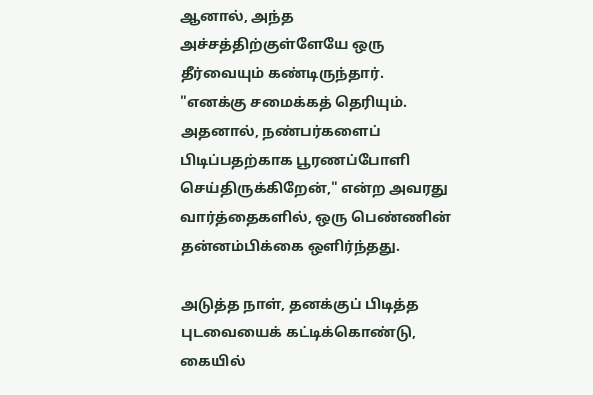ஆனால், அந்த அச்சத்திற்குள்ளேயே ஒரு தீர்வையும் கண்டிருந்தார். "எனக்கு சமைக்கத் தெரியும். அதனால், நண்பர்களைப் பிடிப்பதற்காக பூரணப்போளி செய்திருக்கிறேன்," என்ற அவரது வார்த்தைகளில், ஒரு பெண்ணின் தன்னம்பிக்கை ஒளிர்ந்தது.

அடுத்த நாள், தனக்குப் பிடித்த புடவையைக் கட்டிக்கொண்டு, கையில்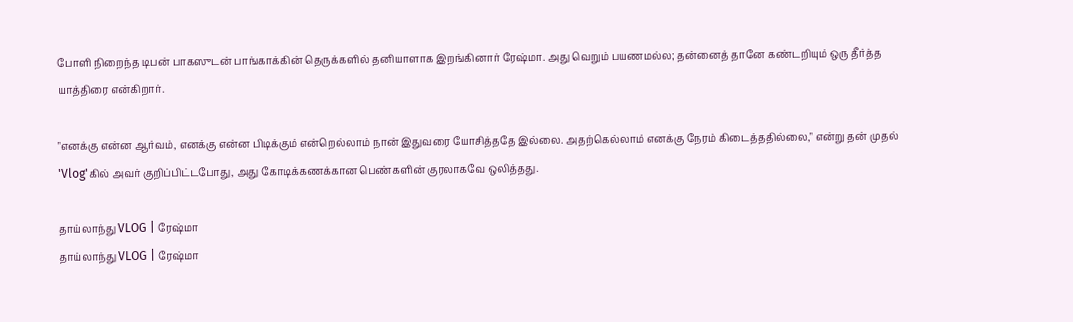போளி நிறைந்த டிபன் பாகஸுடன் பாங்காக்கின் தெருக்களில் தனியாளாக இறங்கினார் ரேஷ்மா. அது வெறும் பயணமல்ல; தன்னைத் தானே கண்டறியும் ஒரு தீர்த்த யாத்திரை என்கிறார்.

"எனக்கு என்ன ஆர்வம், எனக்கு என்ன பிடிக்கும் என்றெல்லாம் நான் இதுவரை யோசித்ததே இல்லை. அதற்கெல்லாம் எனக்கு நேரம் கிடைத்ததில்லை," என்று தன் முதல் 'Vlog'கில் அவர் குறிப்பிட்டபோது, அது கோடிக்கணக்கான பெண்களின் குரலாகவே ஒலித்தது.

தாய்லாந்து VLOG | ரேஷ்மா
தாய்லாந்து VLOG | ரேஷ்மா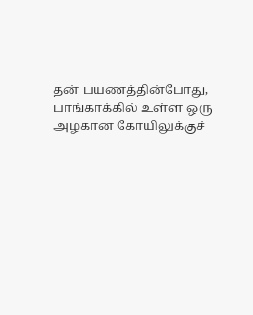தன் பயணத்தின்போது, பாங்காக்கில் உள்ள ஒரு அழகான கோயிலுக்குச்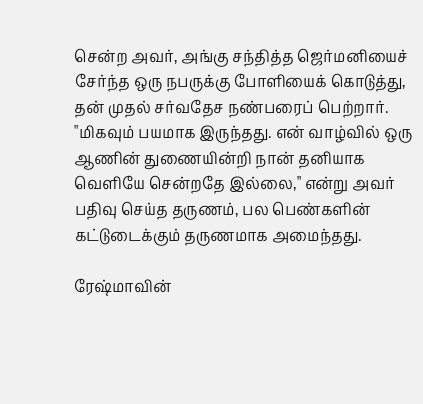சென்ற அவர், அங்கு சந்தித்த ஜெர்மனியைச் சேர்ந்த ஒரு நபருக்கு போளியைக் கொடுத்து, தன் முதல் சர்வதேச நண்பரைப் பெற்றார். "மிகவும் பயமாக இருந்தது. என் வாழ்வில் ஒரு ஆணின் துணையின்றி நான் தனியாக வெளியே சென்றதே இல்லை," என்று அவர் பதிவு செய்த தருணம், பல பெண்களின் கட்டுடைக்கும் தருணமாக அமைந்தது.

ரேஷ்மாவின்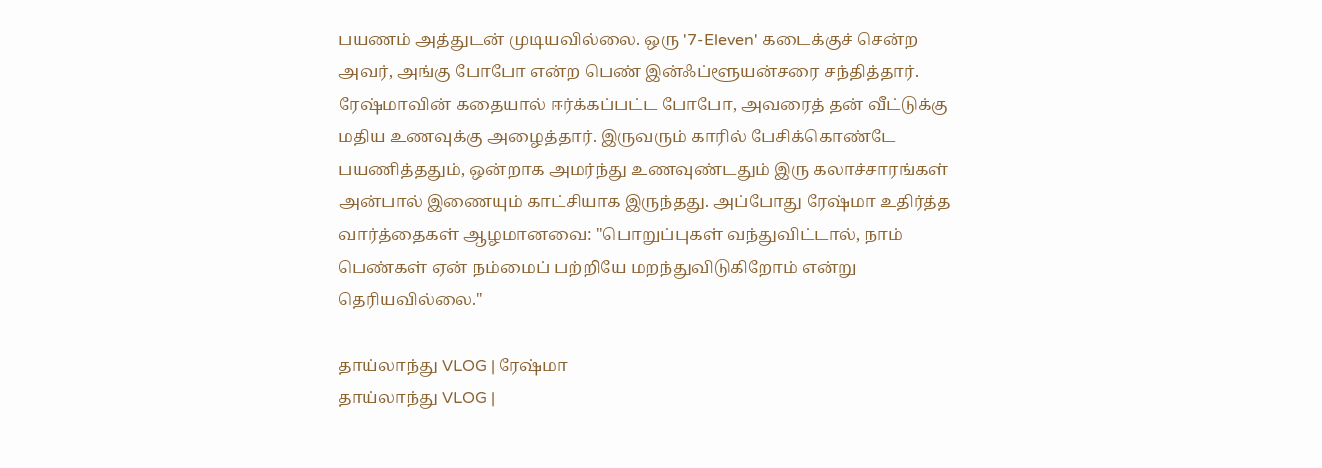பயணம் அத்துடன் முடியவில்லை. ஒரு '7-Eleven' கடைக்குச் சென்ற அவர், அங்கு போபோ என்ற பெண் இன்ஃப்ளூயன்சரை சந்தித்தார். ரேஷ்மாவின் கதையால் ஈர்க்கப்பட்ட போபோ, அவரைத் தன் வீட்டுக்கு மதிய உணவுக்கு அழைத்தார். இருவரும் காரில் பேசிக்கொண்டே பயணித்ததும், ஒன்றாக அமர்ந்து உணவுண்டதும் இரு கலாச்சாரங்கள் அன்பால் இணையும் காட்சியாக இருந்தது. அப்போது ரேஷ்மா உதிர்த்த வார்த்தைகள் ஆழமானவை: "பொறுப்புகள் வந்துவிட்டால், நாம் பெண்கள் ஏன் நம்மைப் பற்றியே மறந்துவிடுகிறோம் என்று தெரியவில்லை."

தாய்லாந்து VLOG | ரேஷ்மா
தாய்லாந்து VLOG |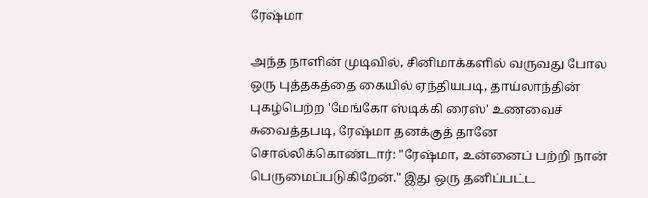ரேஷ்மா

அந்த நாளின் முடிவில், சினிமாக்களில் வருவது போல ஒரு புத்தகத்தை கையில் ஏந்தியபடி, தாய்லாந்தின் புகழ்பெற்ற 'மேங்கோ ஸ்டிக்கி ரைஸ்' உணவைச் சுவைத்தபடி, ரேஷ்மா தனக்குத் தானே சொல்லிக்கொண்டார்: "ரேஷ்மா, உன்னைப் பற்றி நான் பெருமைப்படுகிறேன்." இது ஒரு தனிப்பட்ட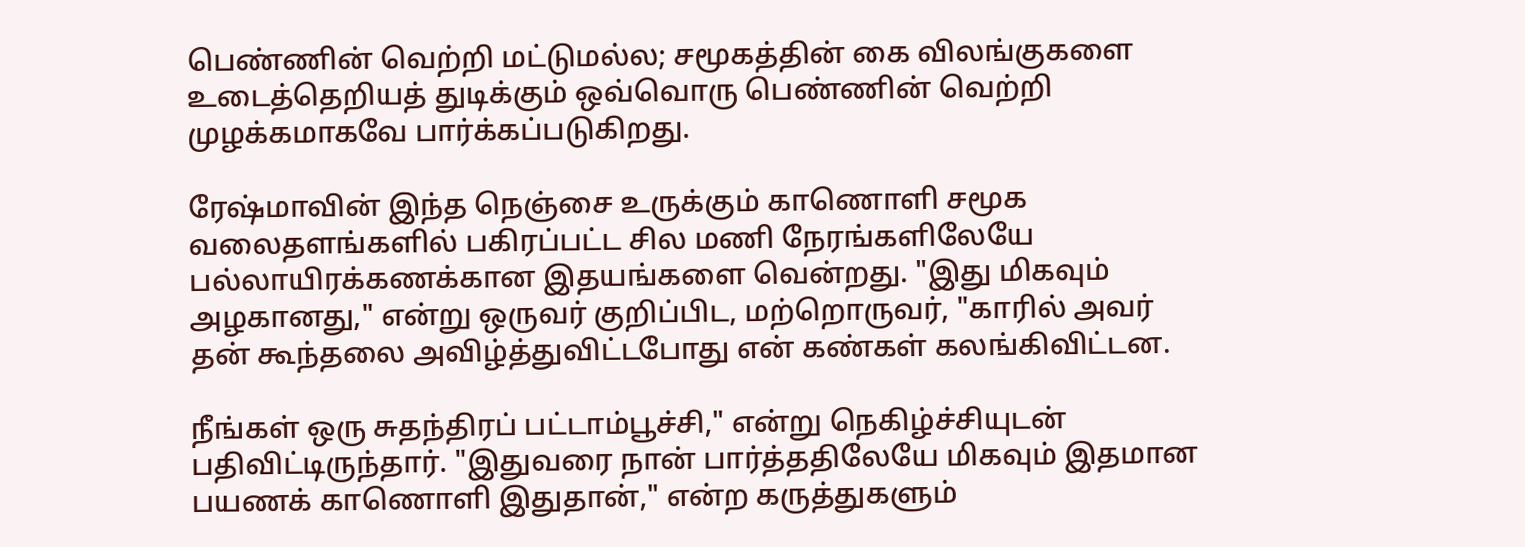பெண்ணின் வெற்றி மட்டுமல்ல; சமூகத்தின் கை விலங்குகளை உடைத்தெறியத் துடிக்கும் ஒவ்வொரு பெண்ணின் வெற்றி முழக்கமாகவே பார்க்கப்படுகிறது.

ரேஷ்மாவின் இந்த நெஞ்சை உருக்கும் காணொளி சமூக வலைதளங்களில் பகிரப்பட்ட சில மணி நேரங்களிலேயே பல்லாயிரக்கணக்கான இதயங்களை வென்றது. "இது மிகவும் அழகானது," என்று ஒருவர் குறிப்பிட, மற்றொருவர், "காரில் அவர் தன் கூந்தலை அவிழ்த்துவிட்டபோது என் கண்கள் கலங்கிவிட்டன.

நீங்கள் ஒரு சுதந்திரப் பட்டாம்பூச்சி," என்று நெகிழ்ச்சியுடன் பதிவிட்டிருந்தார். "இதுவரை நான் பார்த்ததிலேயே மிகவும் இதமான பயணக் காணொளி இதுதான்," என்ற கருத்துகளும்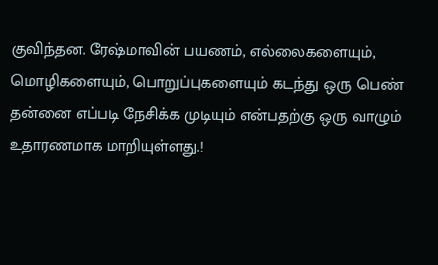குவிந்தன. ரேஷ்மாவின் பயணம், எல்லைகளையும், மொழிகளையும், பொறுப்புகளையும் கடந்து ஒரு பெண் தன்னை எப்படி நேசிக்க முடியும் என்பதற்கு ஒரு வாழும் உதாரணமாக மாறியுள்ளது.!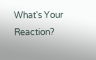What's Your Reaction?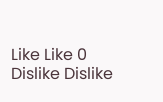Like Like 0
Dislike Dislike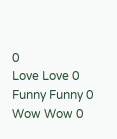0
Love Love 0
Funny Funny 0
Wow Wow 0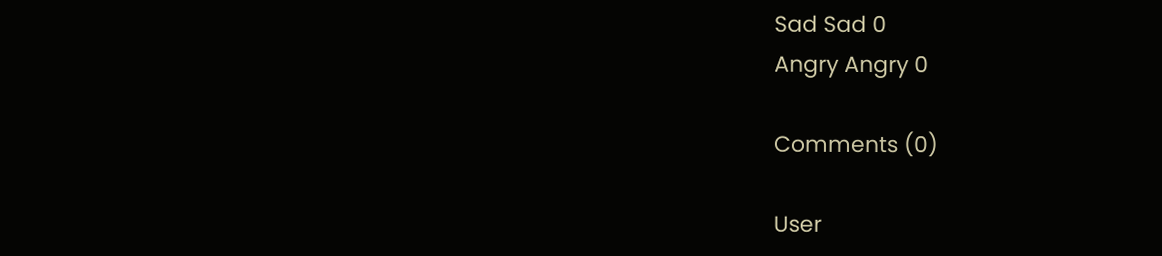Sad Sad 0
Angry Angry 0

Comments (0)

User